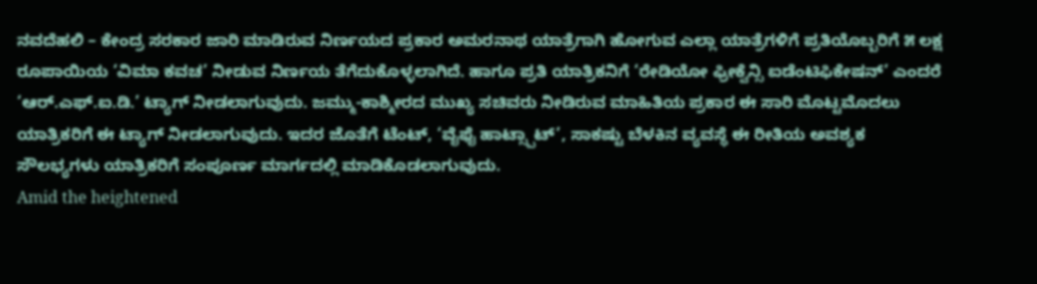ನವದೆಹಲಿ – ಕೇಂದ್ರ ಸರಕಾರ ಜಾರಿ ಮಾಡಿರುವ ನಿರ್ಣಯದ ಪ್ರಕಾರ ಅಮರನಾಥ ಯಾತ್ರೆಗಾಗಿ ಹೋಗುವ ಎಲ್ಲಾ ಯಾತ್ರೆಗಳಿಗೆ ಪ್ರತಿಯೊಬ್ಬರಿಗೆ ೫ ಲಕ್ಷ ರೂಪಾಯಿಯ ‘ವಿಮಾ ಕವಚ’ ನೀಡುವ ನಿರ್ಣಯ ತೆಗೆದುಕೊಳ್ಳಲಾಗಿದೆ. ಹಾಗೂ ಪ್ರತಿ ಯಾತ್ರಿಕನಿಗೆ ‘ರೇಡಿಯೋ ಫ್ರೀಕ್ವೆನ್ಸಿ ಐಡೆಂಟಿಫಿಕೇಷನ್’ ಎಂದರೆ ‘ಆರ್.ಎಫ್.ಐ.ಡಿ.’ ಟ್ಯಾಗ್ ನೀಡಲಾಗುವುದು. ಜಮ್ಮು-ಕಾಶ್ಮೀರದ ಮುಖ್ಯ ಸಚಿವರು ನೀಡಿರುವ ಮಾಹಿತಿಯ ಪ್ರಕಾರ ಈ ಸಾರಿ ಮೊಟ್ಟಮೊದಲು ಯಾತ್ರಿಕರಿಗೆ ಈ ಟ್ಯಾಗ್ ನೀಡಲಾಗುವುದು. ಇದರ ಜೊತೆಗೆ ಟೆಂಟ್, ‘ವೈಫೈ ಹಾಟ್ಸ್ಪಾಟ್’, ಸಾಕಷ್ಟು ಬೆಳಕಿನ ವ್ಯವಸ್ಥೆ ಈ ರೀತಿಯ ಅವಶ್ಯಕ ಸೌಲಭ್ಯಗಳು ಯಾತ್ರಿಕರಿಗೆ ಸಂಪೂರ್ಣ ಮಾರ್ಗದಲ್ಲಿ ಮಾಡಿಕೊಡಲಾಗುವುದು.
Amid the heightened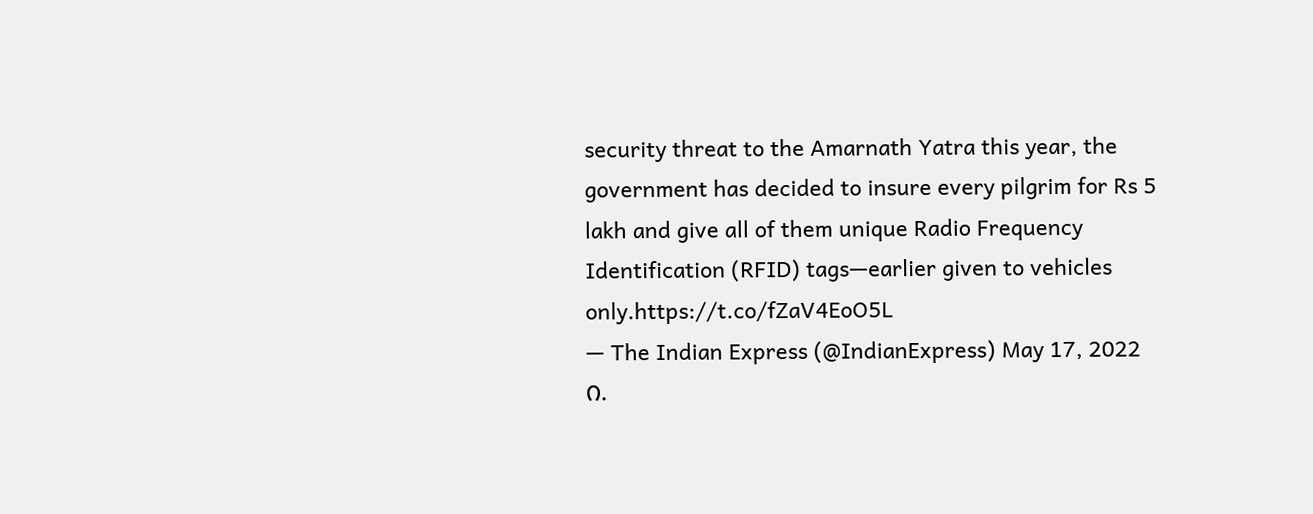security threat to the Amarnath Yatra this year, the government has decided to insure every pilgrim for Rs 5 lakh and give all of them unique Radio Frequency Identification (RFID) tags—earlier given to vehicles only.https://t.co/fZaV4EoO5L
— The Indian Express (@IndianExpress) May 17, 2022
೧.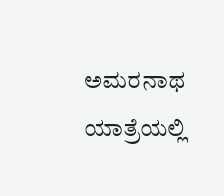ಅಮರನಾಥ ಯಾತ್ರೆಯಲ್ಲಿ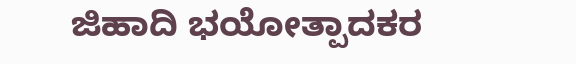ಜಿಹಾದಿ ಭಯೋತ್ಪಾದಕರ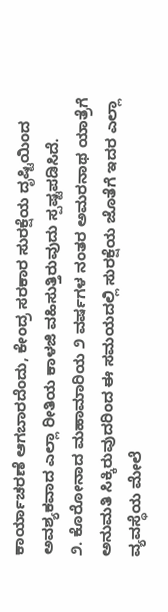ಕಾರ್ಯಾಚರಣೆ ಆಗಬಾರದೆಂದು, ಕೇಂದ್ರ ಸರಕಾರ ಸುರಕ್ಷೆಯ ದೃಷ್ಟಿಯಿಂದ ಅವಶ್ಯಕವಾದ ಎಲ್ಲಾ ರೀತಿಯ ಕಾಳಜಿ ವಹಿಸುತ್ತಿರುವುದು ಸ್ಪಷ್ಟಪಡಿಸಿದೆ.
೨. ಕೊರೋನಾದ ಮಹಾಮಾರಿಯ ೨ ವರ್ಷಗಳ ನಂತರ ಅಮರನಾಥ ಯಾತ್ರೆಗೆ ಅನುಮತಿ ಸಿಕ್ಕಿರುವುದರಿಂದ ಈ ಸಮಯದಲ್ಲಿ ಸುರಕ್ಷೆಯ ಜೊತೆಗೆ ಇದರ ಎಲ್ಲಾ ವ್ಯವಸ್ಥೆಯ ಮೇಲೆ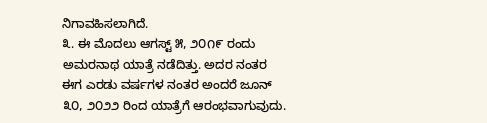ನಿಗಾವಹಿಸಲಾಗಿದೆ.
೩. ಈ ಮೊದಲು ಆಗಸ್ಟ್ ೫, ೨೦೧೯ ರಂದು ಅಮರನಾಥ ಯಾತ್ರೆ ನಡೆದಿತ್ತು. ಅದರ ನಂತರ ಈಗ ಎರಡು ವರ್ಷಗಳ ನಂತರ ಅಂದರೆ ಜೂನ್ ೩೦, ೨೦೨೨ ರಿಂದ ಯಾತ್ರೆಗೆ ಆರಂಭವಾಗುವುದು.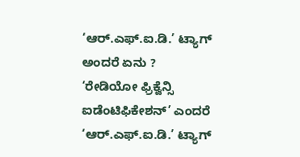‘ಆರ್.ಎಫ್.ಐ.ಡಿ.’ ಟ್ಯಾಗ್ ಅಂದರೆ ಏನು ?
‘ರೇಡಿಯೋ ಫ್ರಿಕ್ವೆನ್ಸಿ ಐಡೆಂಟಿಫಿಕೇಶನ್’ ಎಂದರೆ ‘ಆರ್.ಎಫ್.ಐ.ಡಿ.’ ಟ್ಯಾಗ್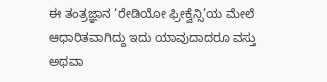ಈ ತಂತ್ರಜ್ಞಾನ ‘ರೇಡಿಯೋ ಫ್ರೀಕ್ವೆನ್ಸಿ’ಯ ಮೇಲೆ ಆಧಾರಿತವಾಗಿದ್ದು ಇದು ಯಾವುದಾದರೂ ವಸ್ತು ಅಥವಾ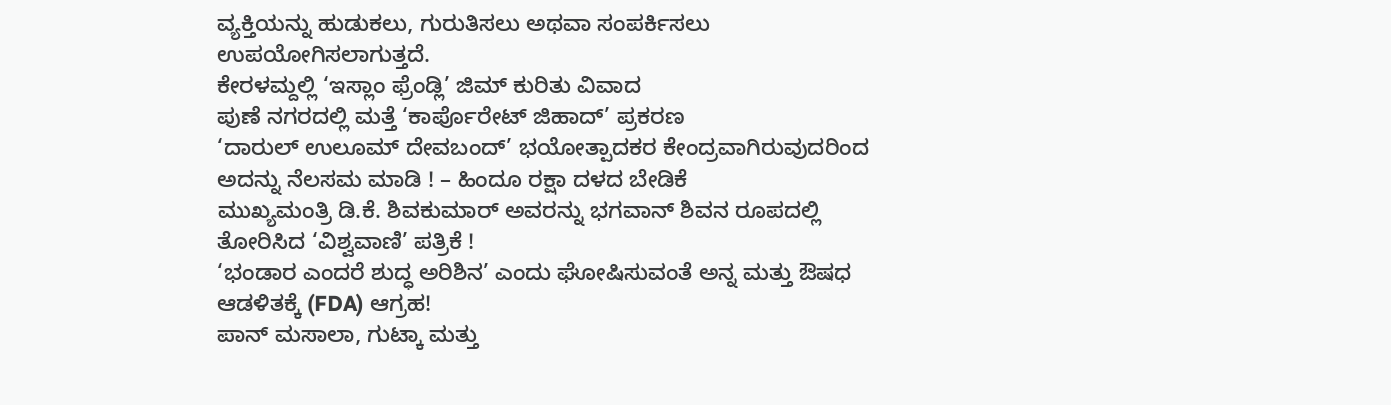ವ್ಯಕ್ತಿಯನ್ನು ಹುಡುಕಲು, ಗುರುತಿಸಲು ಅಥವಾ ಸಂಪರ್ಕಿಸಲು ಉಪಯೋಗಿಸಲಾಗುತ್ತದೆ.
ಕೇರಳಮ್ದಲ್ಲಿ ‘ಇಸ್ಲಾಂ ಫ್ರೆಂಡ್ಲಿ’ ಜಿಮ್ ಕುರಿತು ವಿವಾದ
ಪುಣೆ ನಗರದಲ್ಲಿ ಮತ್ತೆ ‘ಕಾರ್ಪೊರೇಟ್ ಜಿಹಾದ್’ ಪ್ರಕರಣ
‘ದಾರುಲ್ ಉಲೂಮ್ ದೇವಬಂದ್’ ಭಯೋತ್ಪಾದಕರ ಕೇಂದ್ರವಾಗಿರುವುದರಿಂದ ಅದನ್ನು ನೆಲಸಮ ಮಾಡಿ ! – ಹಿಂದೂ ರಕ್ಷಾ ದಳದ ಬೇಡಿಕೆ
ಮುಖ್ಯಮಂತ್ರಿ ಡಿ.ಕೆ. ಶಿವಕುಮಾರ್ ಅವರನ್ನು ಭಗವಾನ್ ಶಿವನ ರೂಪದಲ್ಲಿ ತೋರಿಸಿದ ‘ವಿಶ್ವವಾಣಿ’ ಪತ್ರಿಕೆ !
‘ಭಂಡಾರ ಎಂದರೆ ಶುದ್ಧ ಅರಿಶಿನ’ ಎಂದು ಘೋಷಿಸುವಂತೆ ಅನ್ನ ಮತ್ತು ಔಷಧ ಆಡಳಿತಕ್ಕೆ (FDA) ಆಗ್ರಹ!
ಪಾನ್ ಮಸಾಲಾ, ಗುಟ್ಕಾ ಮತ್ತು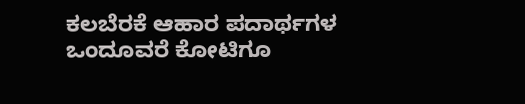ಕಲಬೆರಕೆ ಆಹಾರ ಪದಾರ್ಥಗಳ ಒಂದೂವರೆ ಕೋಟಿಗೂ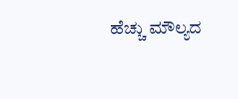ಹೆಚ್ಚು ಮೌಲ್ಯದ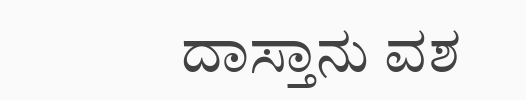ದಾಸ್ತಾನು ವಶ